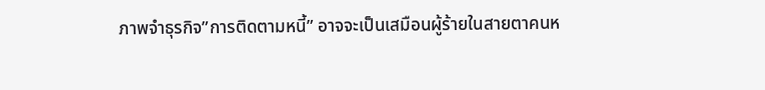ภาพจำธุรกิจ”การติดตามหนี้” อาจจะเป็นเสมือนผู้ร้ายในสายตาคนห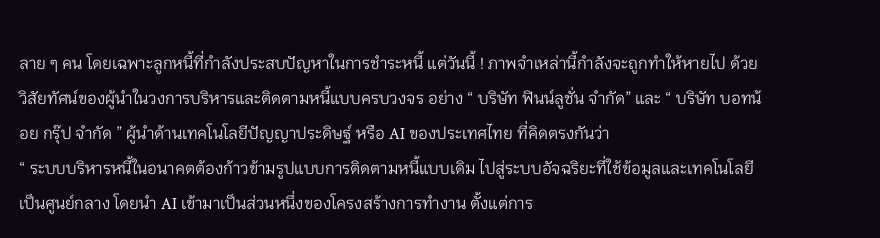ลาย ๆ คน โดยเฉพาะลูกหนี้ที่กำลังประสบปัญหาในการชำระหนี้ แต่วันนี้ ! ภาพจำเหล่านี้กำลังจะถูกทำให้หายไป ด้วยวิสัยทัศน์ของผู้นำในวงการบริหารและติดตามหนี้แบบครบวงจร อย่าง “ บริษัท ฟินน์ลูชั่น จำกัด” และ “ บริษัท บอทน้อย กรุ๊ป จำกัด ” ผู้นำด้านเทคโนโลยีปัญญาประดิษฐ์ หรือ AI ของประเทศไทย ที่คิดตรงกันว่า
“ ระบบบริหารหนี้ในอนาคตต้องก้าวข้ามรูปแบบการติดตามหนี้แบบเดิม ไปสู่ระบบอัจฉริยะที่ใช้ข้อมูลและเทคโนโลยีเป็นศูนย์กลาง โดยนำ AI เข้ามาเป็นส่วนหนึ่งของโครงสร้างการทำงาน ตั้งแต่การ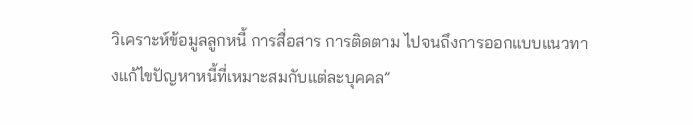วิเคราะห์ข้อมูลลูกหนี้ การสื่อสาร การติดตาม ไปจนถึงการออกแบบแนวทางแก้ไขปัญหาหนี้ที่เหมาะสมกับแต่ละบุคคล”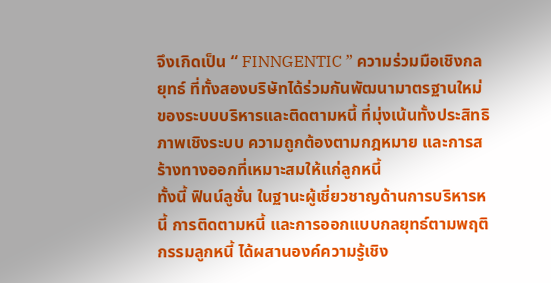จึงเกิดเป็น “ FINNGENTIC ” ความร่วมมือเชิงกลยุทธ์ ที่ทั้งสองบริษัทได้ร่วมกันพัฒนามาตรฐานใหม่ของระบบบริหารและติดตามหนี้ ที่มุ่งเน้นทั้งประสิทธิภาพเชิงระบบ ความถูกต้องตามกฎหมาย และการสร้างทางออกที่เหมาะสมให้แก่ลูกหนี้
ทั้งนี้ ฟินน์ลูชั่น ในฐานะผู้เชี่ยวชาญด้านการบริหารหนี้ การติดตามหนี้ และการออกแบบกลยุทธ์ตามพฤติกรรมลูกหนี้ ได้ผสานองค์ความรู้เชิง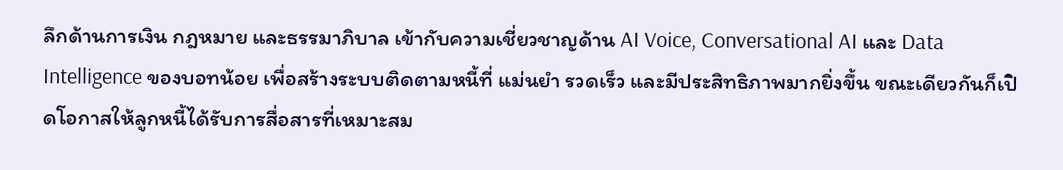ลึกด้านการเงิน กฎหมาย และธรรมาภิบาล เข้ากับความเชี่ยวชาญด้าน AI Voice, Conversational AI และ Data Intelligence ของบอทน้อย เพื่อสร้างระบบติดตามหนี้ที่ แม่นยำ รวดเร็ว และมีประสิทธิภาพมากยิ่งขึ้น ขณะเดียวกันก็เปิดโอกาสให้ลูกหนี้ได้รับการสื่อสารที่เหมาะสม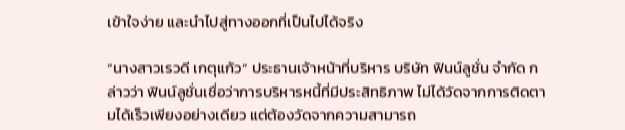เข้าใจง่าย และนำไปสู่ทางออกที่เป็นไปได้จริง

“นางสาวเรวดี เกตุแก้ว” ประธานเจ้าหน้าที่บริหาร บริษัท ฟินน์ลูชั่น จำกัด กล่าวว่า ฟินน์ลูชั่นเชื่อว่าการบริหารหนี้ที่มีประสิทธิภาพ ไม่ได้วัดจากการติดตามได้เร็วเพียงอย่างเดียว แต่ต้องวัดจากความสามารถ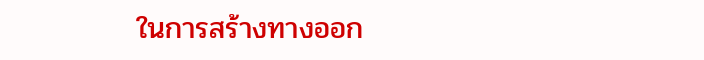ในการสร้างทางออก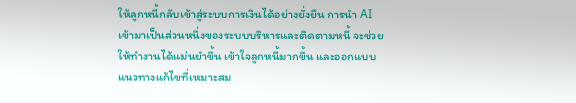ให้ลูกหนี้กลับเข้าสู่ระบบการเงินได้อย่างยั่งยืน การนำ AI เข้ามาเป็นส่วนหนึ่งของระบบบริหารและติดตามหนี้ จะช่วยให้ทำงานได้แม่นยำขึ้น เข้าใจลูกหนี้มากขึ้น และออกแบบแนวทางแก้ไขที่เหมาะสม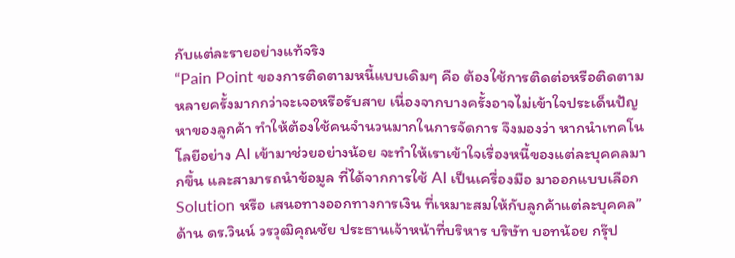กับแต่ละรายอย่างแท้จริง
“Pain Point ของการติดตามหนี้แบบเดิมๆ คือ ต้องใช้การติดต่อหรือติดตามหลายครั้งมากกว่าจะเจอหรือรับสาย เนื่องจากบางครั้งอาจไม่เข้าใจประเด็นปัญหาของลูกค้า ทำให้ต้องใช้คนจำนวนมากในการจัดการ จึงมองว่า หากนำเทคโนโลยีอย่าง AI เข้ามาช่วยอย่างน้อย จะทำให้เราเข้าใจเรื่องหนี้ของแต่ละบุคคลมากขึ้น และสามารถนำข้อมูล ที่ได้จากการใช้ AI เป็นเครื่องมือ มาออกแบบเลือก Solution หรือ เสนอทางออกทางการเงิน ที่เหมาะสมให้กับลูกค้าแต่ละบุคคล”
ด้าน ดร.วินน์ วรวุฒิคุณชัย ประธานเจ้าหน้าที่บริหาร บริษัท บอทน้อย กรุ๊ป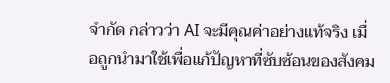จำกัด กล่าวว่า AI จะมีคุณค่าอย่างแท้จริง เมื่อถูกนำมาใช้เพื่อแก้ปัญหาที่ซับซ้อนของสังคม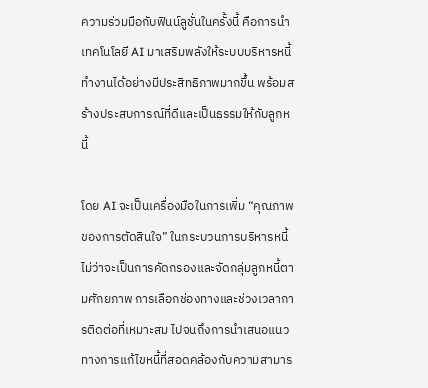ความร่วมมือกับฟินน์ลูชั่นในครั้งนี้ คือการนำเทคโนโลยี AI มาเสริมพลังให้ระบบบริหารหนี้ทำงานได้อย่างมีประสิทธิภาพมากขึ้น พร้อมสร้างประสบการณ์ที่ดีและเป็นธรรมให้กับลูกหนี้

โดย AI จะเป็นเครื่องมือในการเพิ่ม “คุณภาพของการตัดสินใจ” ในกระบวนการบริหารหนี้ ไม่ว่าจะเป็นการคัดกรองและจัดกลุ่มลูกหนี้ตามศักยภาพ การเลือกช่องทางและช่วงเวลาการติดต่อที่เหมาะสม ไปจนถึงการนำเสนอแนวทางการแก้ไขหนี้ที่สอดคล้องกับความสามาร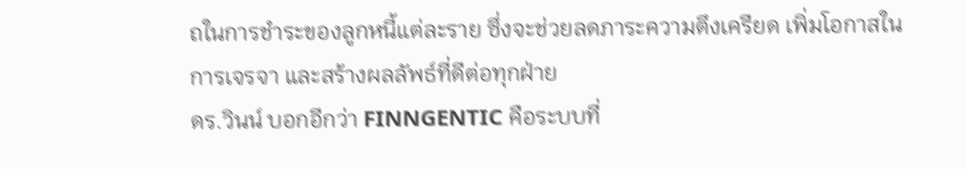ถในการชำระของลูกหนี้แต่ละราย ซึ่งจะช่วยลดภาระความตึงเครียด เพิ่มโอกาสในการเจรจา และสร้างผลลัพธ์ที่ดีต่อทุกฝ่าย
ดร.วินน์ บอกอีกว่า FINNGENTIC คือระบบที่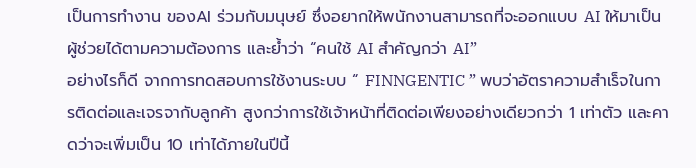เป็นการทำงาน ของAI ร่วมกับมนุษย์ ซึ่งอยากให้พนักงานสามารถที่จะออกแบบ AI ให้มาเป็นผู้ช่วยได้ตามความต้องการ และย้ำว่า “คนใช้ AI สำคัญกว่า AI”
อย่างไรก็ดี จากการทดสอบการใช้งานระบบ “ FINNGENTIC ” พบว่าอัตราความสำเร็จในการติดต่อและเจรจากับลูกค้า สูงกว่าการใช้เจ้าหน้าที่ติดต่อเพียงอย่างเดียวกว่า 1 เท่าตัว และคาดว่าจะเพิ่มเป็น 10 เท่าได้ภายในปีนี้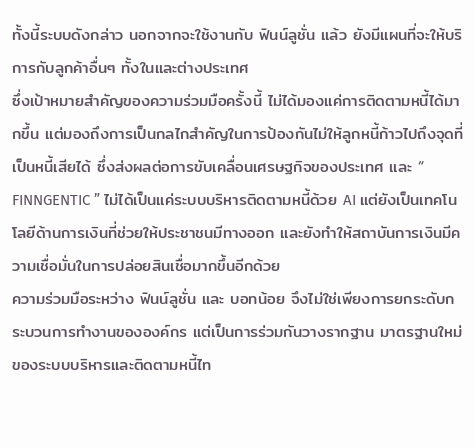ทั้งนี้ระบบดังกล่าว นอกจากจะใช้งานกับ ฟินน์ลูชั่น แล้ว ยังมีแผนที่จะให้บริการกับลูกค้าอื่นๆ ทั้งในและต่างประเทศ
ซึ่งเป้าหมายสำคัญของความร่วมมือครั้งนี้ ไม่ได้มองแค่การติดตามหนี้ได้มากขึ้น แต่มองถึงการเป็นกลไกสำคัญในการป้องกันไม่ให้ลูกหนี้ก้าวไปถึงจุดที่เป็นหนี้เสียได้ ซึ่งส่งผลต่อการขับเคลื่อนเศรษฐกิจของประเทศ และ “ FINNGENTIC ” ไม่ได้เป็นแค่ระบบบริหารติดตามหนี้ด้วย AI แต่ยังเป็นเทคโนโลยีด้านการเงินที่ช่วยให้ประชาชนมีทางออก และยังทำให้สถาบันการเงินมีความเชื่อมั่นในการปล่อยสินเชื่อมากขึ้นอีกด้วย
ความร่วมมือระหว่าง ฟินน์ลูชั่น และ บอทน้อย จึงไม่ใช่เพียงการยกระดับกระบวนการทำงานขององค์กร แต่เป็นการร่วมกันวางรากฐาน มาตรฐานใหม่ของระบบบริหารและติดตามหนี้ไท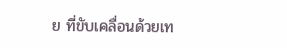ย ที่ขับเคลื่อนด้วยเท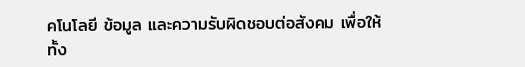คโนโลยี ข้อมูล และความรับผิดชอบต่อสังคม เพื่อให้ทั้ง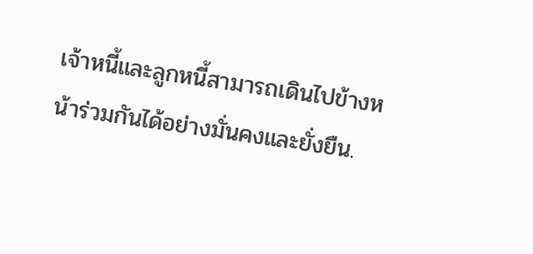เจ้าหนี้และลูกหนี้สามารถเดินไปข้างหน้าร่วมกันได้อย่างมั่นคงและยั่งยืน.